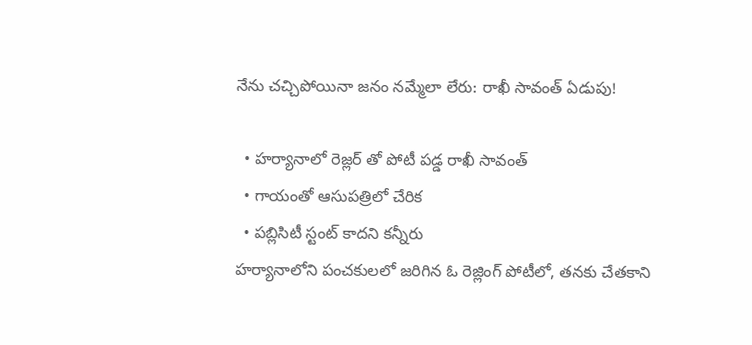నేను చచ్చిపోయినా జనం నమ్మేలా లేరు: రాఖీ సావంత్ ఏడుపు!

  • హర్యానాలో రెజ్లర్ తో పోటీ పడ్డ రాఖీ సావంత్
  • గాయంతో ఆసుపత్రిలో చేరిక
  • పబ్లిసిటీ స్టంట్ కాదని కన్నీరు
హర్యానాలోని పంచకులలో జరిగిన ఓ రెజ్లింగ్ పోటీలో, తనకు చేతకాని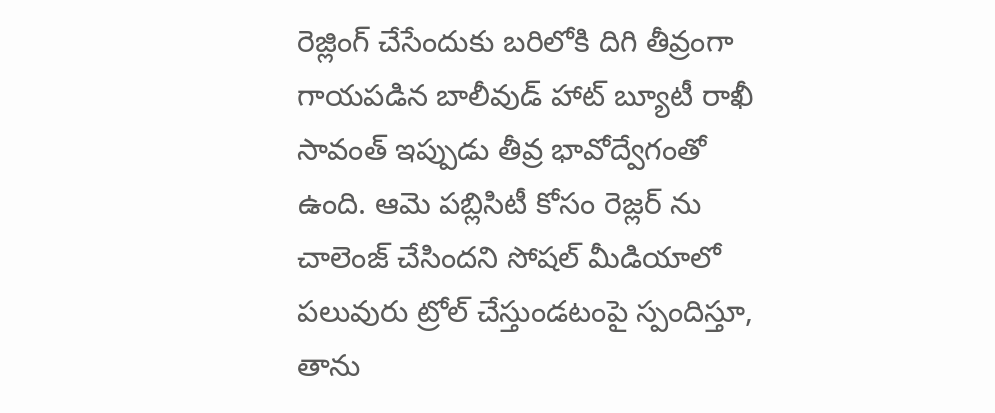రెజ్లింగ్ చేసేందుకు బరిలోకి దిగి తీవ్రంగా గాయపడిన బాలీవుడ్ హాట్ బ్యూటీ రాఖీ సావంత్ ఇప్పుడు తీవ్ర భావోద్వేగంతో ఉంది. ఆమె పబ్లిసిటీ కోసం రెజ్లర్ ను చాలెంజ్ చేసిందని సోషల్ మీడియాలో పలువురు ట్రోల్ చేస్తుండటంపై స్పందిస్తూ, తాను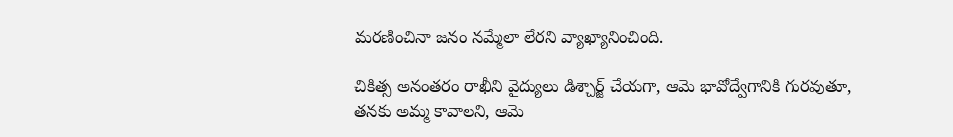మరణించినా జనం నమ్మేలా లేరని వ్యాఖ్యానించింది.

చికిత్స అనంతరం రాఖీని వైద్యులు డిశ్చార్జ్ చేయగా, ఆమె భావోద్వేగానికి గురవుతూ, తనకు అమ్మ కావాలని, ఆమె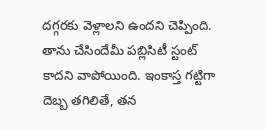దగ్గరకు వెళ్లాలని ఉందని చెప్పింది. తాను చేసిందేమీ పబ్లిసిటీ స్టంట్ కాదని వాపోయింది. ఇంకాస్త గట్టిగా దెబ్బ తగిలితే, తన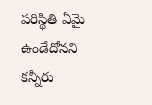పరిస్థితి ఏమై ఉండేదోనని కన్నీరు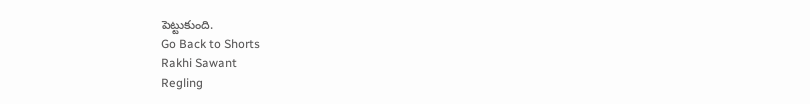పెట్టుకుంది.
Go Back to Shorts
Rakhi Sawant
Regling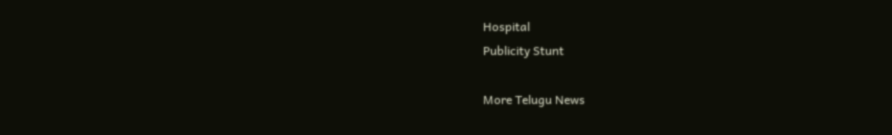Hospital
Publicity Stunt

More Telugu News